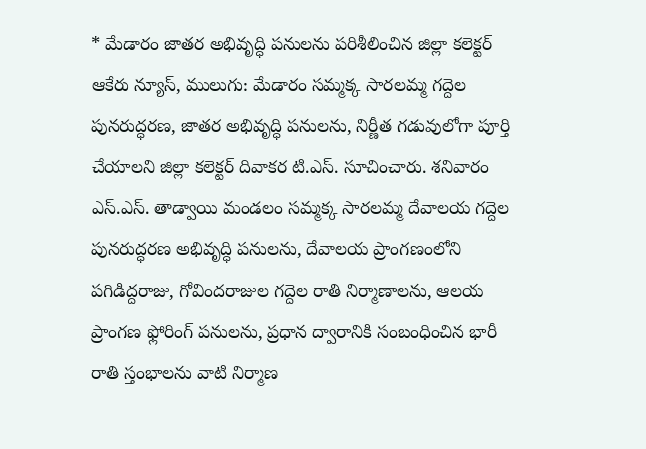* మేడారం జాతర అభివృద్ధి పనులను పరిశీలించిన జిల్లా కలెక్టర్
ఆకేరు న్యూస్, ములుగు: మేడారం సమ్మక్క సారలమ్మ గద్దెల పునరుద్ధరణ, జాతర అభివృద్ధి పనులను, నిర్ణీత గడువులోగా పూర్తి చేయాలని జిల్లా కలెక్టర్ దివాకర టి.ఎస్. సూచించారు. శనివారం ఎస్.ఎస్. తాడ్వాయి మండలం సమ్మక్క సారలమ్మ దేవాలయ గద్దెల పునరుద్ధరణ అభివృద్ధి పనులను, దేవాలయ ప్రాంగణంలోని పగిడిద్దరాజు, గోవిందరాజుల గద్దెల రాతి నిర్మాణాలను, ఆలయ ప్రాంగణ ఫ్లోరింగ్ పనులను, ప్రధాన ద్వారానికి సంబంధించిన భారీ రాతి స్తంభాలను వాటి నిర్మాణ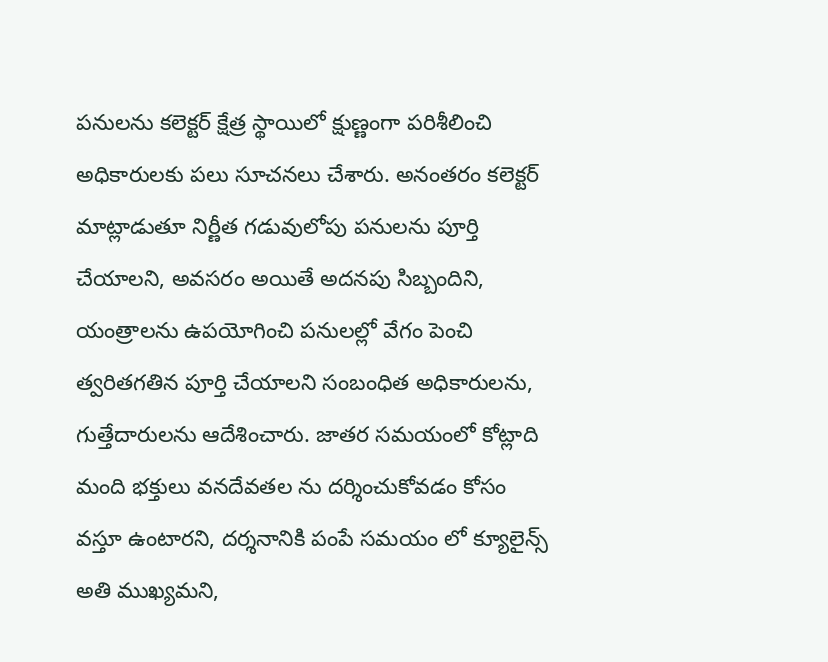పనులను కలెక్టర్ క్షేత్ర స్థాయిలో క్షుణ్ణంగా పరిశీలించి అధికారులకు పలు సూచనలు చేశారు. అనంతరం కలెక్టర్ మాట్లాడుతూ నిర్ణీత గడువులోపు పనులను పూర్తి చేయాలని, అవసరం అయితే అదనపు సిబ్బందిని, యంత్రాలను ఉపయోగించి పనులల్లో వేగం పెంచి త్వరితగతిన పూర్తి చేయాలని సంబంధిత అధికారులను, గుత్తేదారులను ఆదేశించారు. జాతర సమయంలో కోట్లాది మంది భక్తులు వనదేవతల ను దర్శించుకోవడం కోసం వస్తూ ఉంటారని, దర్శనానికి పంపే సమయం లో క్యూలైన్స్ అతి ముఖ్యమని,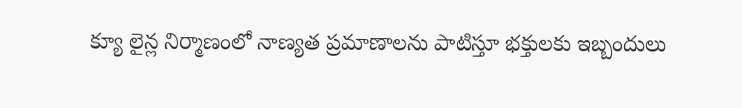క్యూ లైన్ల నిర్మాణంలో నాణ్యత ప్రమాణాలను పాటిస్తూ భక్తులకు ఇబ్బందులు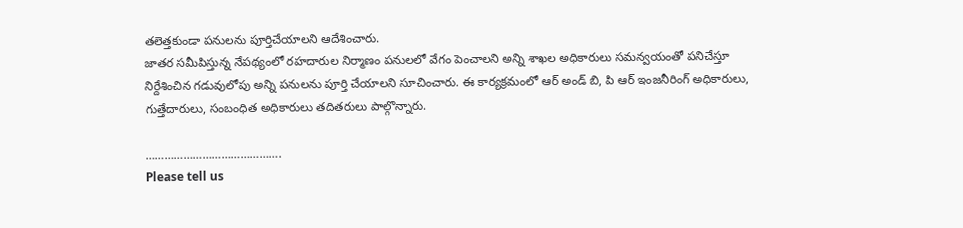తలెత్తకుండా పనులను పూర్తిచేయాలని ఆదేశించారు.
జాతర సమీపిస్తున్న నేపథ్యంలో రహదారుల నిర్మాణం పనులలో వేగం పెంచాలని అన్ని శాఖల అధికారులు సమన్వయంతో పనిచేస్తూ నిర్దేశించిన గడువులోపు అన్ని పనులను పూర్తి చేయాలని సూచించారు. ఈ కార్యక్రమంలో ఆర్ అండ్ బి, పి ఆర్ ఇంజనీరింగ్ అధికారులు, గుత్తేదారులు, సంబంధిత అధికారులు తదితరులు పాల్గొన్నారు.

…………………………………….
Please tell us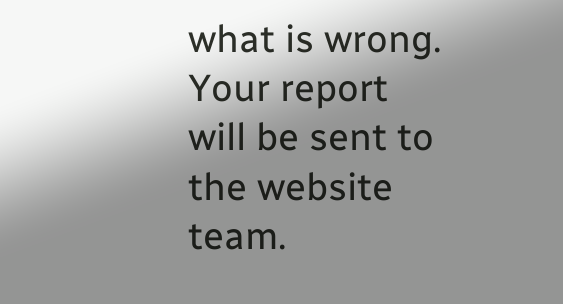what is wrong. Your report will be sent to the website team.